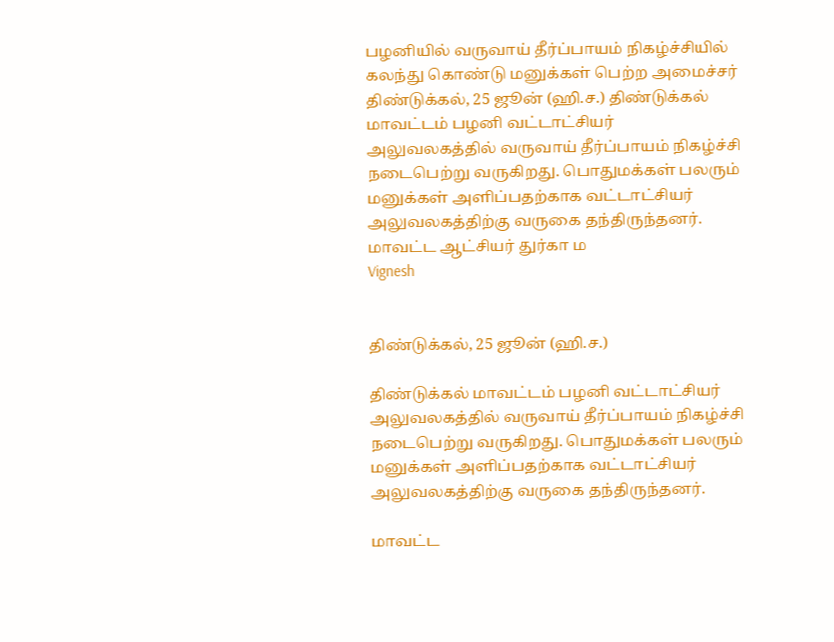பழனியில் வருவாய் தீர்ப்பாயம் நிகழ்ச்சியில் கலந்து கொண்டு மனுக்கள் பெற்ற அமைச்சர்
திண்டுக்கல், 25 ஜூன் (ஹி.ச.) திண்டுக்கல் மாவட்டம் பழனி வட்டாட்சியர் அலுவலகத்தில் வருவாய் தீர்ப்பாயம் நிகழ்ச்சி நடைபெற்று வருகிறது. பொதுமக்கள் பலரும் மனுக்கள் அளிப்பதற்காக வட்டாட்சியர் அலுவலகத்திற்கு வருகை தந்திருந்தனர். மாவட்ட ஆட்சியர் துர்கா ம
Vignesh


திண்டுக்கல், 25 ஜூன் (ஹி.ச.)

திண்டுக்கல் மாவட்டம் பழனி வட்டாட்சியர் அலுவலகத்தில் வருவாய் தீர்ப்பாயம் நிகழ்ச்சி நடைபெற்று வருகிறது. பொதுமக்கள் பலரும் மனுக்கள் அளிப்பதற்காக வட்டாட்சியர் அலுவலகத்திற்கு வருகை தந்திருந்தனர்.

மாவட்ட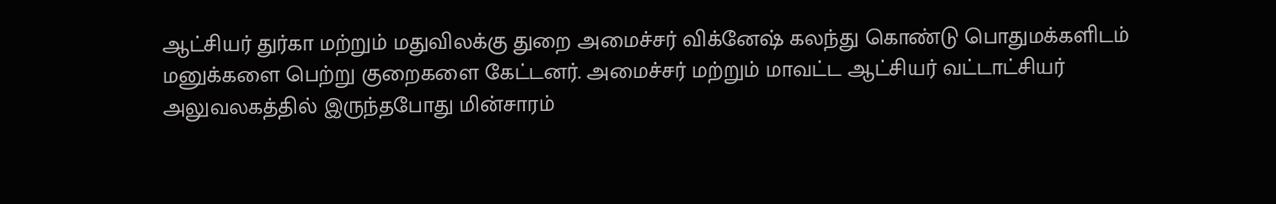ஆட்சியர் துர்கா மற்றும் மதுவிலக்கு துறை அமைச்சர் விக்னேஷ் கலந்து கொண்டு பொதுமக்களிடம் மனுக்களை பெற்று குறைகளை கேட்டனர். அமைச்சர் மற்றும் மாவட்ட ஆட்சியர் வட்டாட்சியர் அலுவலகத்தில் இருந்தபோது மின்சாரம்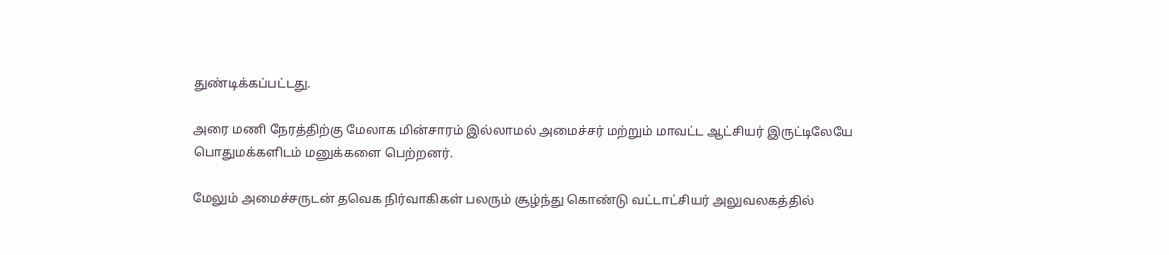துண்டிக்கப்பட்டது.

அரை மணி நேரத்திற்கு மேலாக மின்சாரம் இல்லாமல் அமைச்சர் மற்றும் மாவட்ட ஆட்சியர் இருட்டிலேயே பொதுமக்களிடம் மனுக்களை பெற்றனர்.

மேலும் அமைச்சருடன் தவெக நிர்வாகிகள் பலரும் சூழ்ந்து கொண்டு வட்டாட்சியர் அலுவலகத்தில்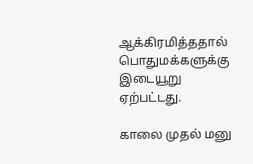ஆக்கிரமித்ததால் பொதுமக்களுக்கு இடையூறு ஏற்பட்டது.

காலை முதல் மனு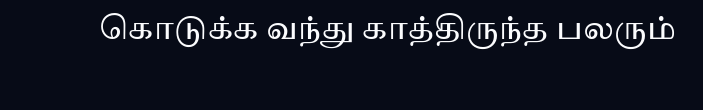கொடுக்க வந்து காத்திருந்த பலரும்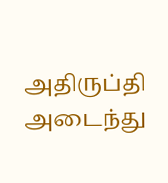அதிருப்தி அடைந்து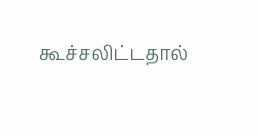கூச்சலிட்டதால்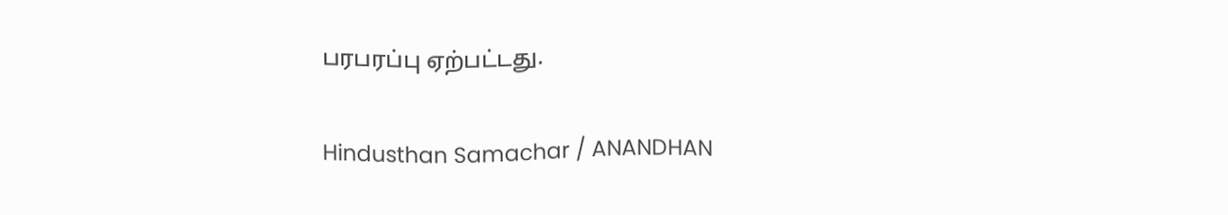பரபரப்பு ஏற்பட்டது.

Hindusthan Samachar / ANANDHAN